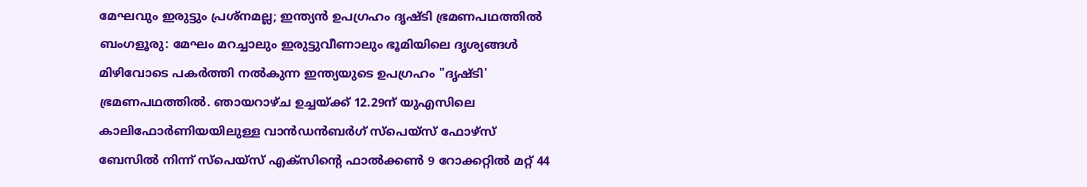മേഘവും ഇരുട്ടും പ്രശ്നമല്ല; ഇന്ത്യൻ ഉപഗ്രഹം ദൃഷ്ടി ഭ്രമണപഥത്തിൽ
ബംഗളൂരു: മേഘം മറച്ചാലും ഇരുട്ടുവീണാലും ഭൂമിയിലെ ദൃശ്യങ്ങൾ മിഴിവോടെ പകർത്തി നൽകുന്ന ഇന്ത്യയുടെ ഉപഗ്രഹം "ദൃഷ്ടി' ഭ്രമണപഥത്തിൽ. ഞായറാഴ്ച ഉച്ചയ്ക്ക് 12.29ന് യുഎസിലെ കാലിഫോർണിയയിലുള്ള വാൻഡൻബർഗ് സ്പെയ്സ് ഫോഴ്സ് ബേസിൽ നിന്ന് സ്പെയ്സ് എക്സിന്റെ ഫാൽക്കൺ 9 റോക്കറ്റിൽ മറ്റ് 44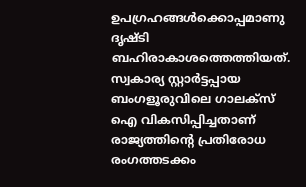ഉപഗ്രഹങ്ങൾക്കൊപ്പമാണു ദൃഷ്ടി ബഹിരാകാശത്തെത്തിയത്.
സ്വകാര്യ സ്റ്റാർട്ടപ്പായ ബംഗളൂരുവിലെ ഗാലക്സ് ഐ വികസിപ്പിച്ചതാണ് രാജ്യത്തിന്റെ പ്രതിരോധ രംഗത്തടക്കം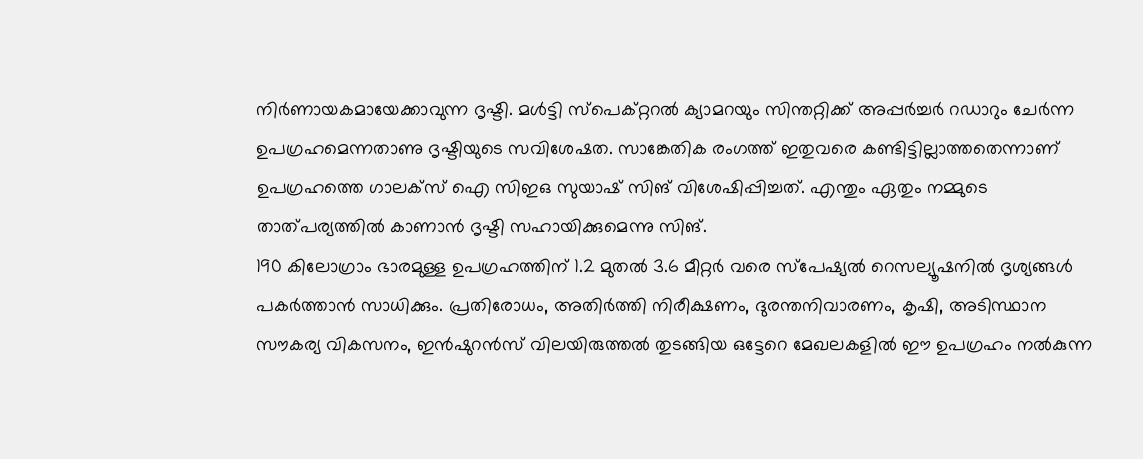നിർണായകമായേക്കാവുന്ന ദൃഷ്ടി. മൾട്ടി സ്പെക്റ്ററൽ ക്യാമറയും സിന്തറ്റിക്ക് അപ്പർച്ചർ റഡാറും ചേർന്ന ഉപഗ്രഹമെന്നതാണു ദൃഷ്ടിയുടെ സവിശേഷത. സാങ്കേതിക രംഗത്ത് ഇതുവരെ കണ്ടിട്ടില്ലാത്തതെന്നാണ് ഉപഗ്രഹത്തെ ഗാലക്സ് ഐ സിഇഒ സുയാഷ് സിങ് വിശേഷിപ്പിച്ചത്. എന്തും ഏതും നമ്മുടെ താത്പര്യത്തിൽ കാണാൻ ദൃഷ്ടി സഹായിക്കുമെന്നു സിങ്.
190 കിലോഗ്രാം ഭാരമുള്ള ഉപഗ്രഹത്തിന് 1.2 മുതൽ 3.6 മീറ്റർ വരെ സ്പേഷ്യൽ റെസല്യൂഷനിൽ ദൃശ്യങ്ങൾ പകർത്താൻ സാധിക്കും. പ്രതിരോധം, അതിർത്തി നിരീക്ഷണം, ദുരന്തനിവാരണം, കൃഷി, അടിസ്ഥാന സൗകര്യ വികസനം, ഇൻഷുറൻസ് വിലയിരുത്തൽ തുടങ്ങിയ ഒട്ടേറെ മേഖലകളിൽ ഈ ഉപഗ്രഹം നൽകുന്ന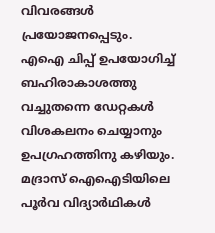വിവരങ്ങൾ പ്രയോജനപ്പെടും.
എഐ ചിപ്പ് ഉപയോഗിച്ച് ബഹിരാകാശത്തു വച്ചുതന്നെ ഡേറ്റകൾ വിശകലനം ചെയ്യാനും ഉപഗ്രഹത്തിനു കഴിയും. മദ്രാസ് ഐഐടിയിലെ പൂർവ വിദ്യാർഥികൾ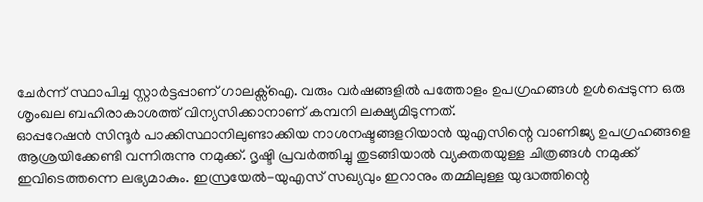ചേർന്ന് സ്ഥാപിച്ച സ്റ്റാർട്ടപ്പാണ് ഗാലക്സ്ഐ. വരും വർഷങ്ങളിൽ പത്തോളം ഉപഗ്രഹങ്ങൾ ഉൾപ്പെടുന്ന ഒരു ശൃംഖല ബഹിരാകാശത്ത് വിന്യസിക്കാനാണ് കമ്പനി ലക്ഷ്യമിടുന്നത്.
ഓപ്പറേഷൻ സിന്ദൂർ പാക്കിസ്ഥാനിലുണ്ടാക്കിയ നാശനഷ്ടങ്ങളറിയാൻ യുഎസിന്റെ വാണിജ്യ ഉപഗ്രഹങ്ങളെ ആശ്രയിക്കേണ്ടി വന്നിരുന്നു നമുക്ക്. ദൃഷ്ടി പ്രവർത്തിച്ചു തുടങ്ങിയാൽ വ്യക്തതയുള്ള ചിത്രങ്ങൾ നമുക്ക് ഇവിടെത്തന്നെ ലഭ്യമാകും. ഇസ്രയേൽ-യുഎസ് സഖ്യവും ഇറാനും തമ്മിലുള്ള യുദ്ധത്തിന്റെ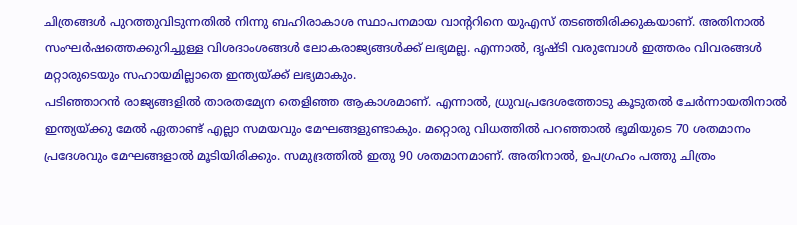ചിത്രങ്ങൾ പുറത്തുവിടുന്നതിൽ നിന്നു ബഹിരാകാശ സ്ഥാപനമായ വാന്ററിനെ യുഎസ് തടഞ്ഞിരിക്കുകയാണ്. അതിനാൽ സംഘർഷത്തെക്കുറിച്ചുള്ള വിശദാംശങ്ങൾ ലോകരാജ്യങ്ങൾക്ക് ലഭ്യമല്ല. എന്നാൽ, ദൃഷ്ടി വരുമ്പോൾ ഇത്തരം വിവരങ്ങൾ മറ്റാരുടെയും സഹായമില്ലാതെ ഇന്ത്യയ്ക്ക് ലഭ്യമാകും.
പടിഞ്ഞാറൻ രാജ്യങ്ങളിൽ താരതമ്യേന തെളിഞ്ഞ ആകാശമാണ്. എന്നാൽ, ധ്രുവപ്രദേശത്തോടു കൂടുതൽ ചേർന്നായതിനാൽ ഇന്ത്യയ്ക്കു മേൽ ഏതാണ്ട് എല്ലാ സമയവും മേഘങ്ങളുണ്ടാകും. മറ്റൊരു വിധത്തിൽ പറഞ്ഞാൽ ഭൂമിയുടെ 70 ശതമാനം പ്രദേശവും മേഘങ്ങളാൽ മൂടിയിരിക്കും. സമുദ്രത്തിൽ ഇതു 90 ശതമാനമാണ്. അതിനാൽ, ഉപഗ്രഹം പത്തു ചിത്രം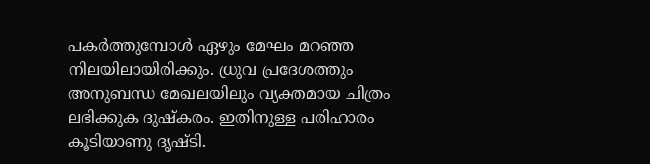പകർത്തുമ്പോൾ ഏഴും മേഘം മറഞ്ഞ നിലയിലായിരിക്കും. ധ്രുവ പ്രദേശത്തും അനുബന്ധ മേഖലയിലും വ്യക്തമായ ചിത്രം ലഭിക്കുക ദുഷ്കരം. ഇതിനുള്ള പരിഹാരം കൂടിയാണു ദൃഷ്ടി.